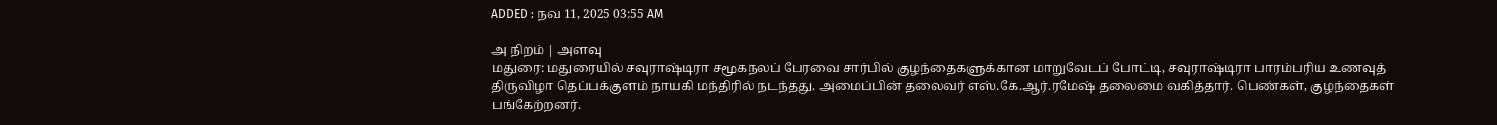ADDED : நவ 11, 2025 03:55 AM

அ நிறம் | அளவு
மதுரை: மதுரையில் சவுராஷ்டிரா சமூகநலப் பேரவை சார்பில் குழந்தைகளுக்கான மாறுவேடப் போட்டி, சவுராஷ்டிரா பாரம்பரிய உணவுத் திருவிழா தெப்பக்குளம் நாயகி மந்திரில் நடந்தது. அமைப்பின் தலைவர் எஸ்.கே.ஆர்.ரமேஷ் தலைமை வகித்தார். பெண்கள், குழந்தைகள் பங்கேற்றனர்.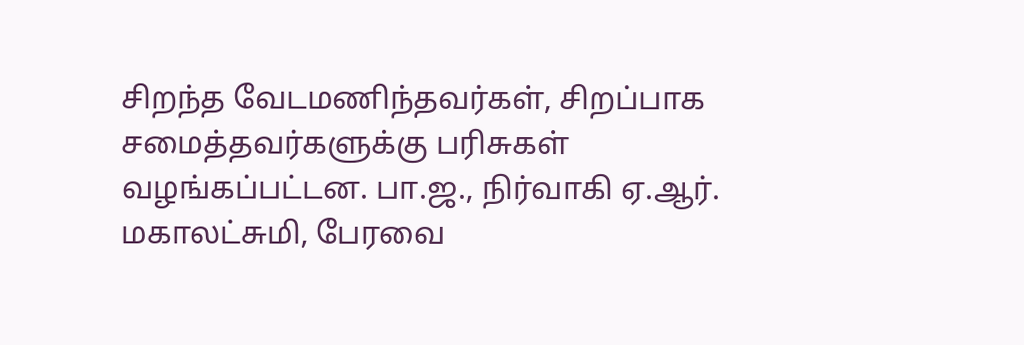சிறந்த வேடமணிந்தவர்கள், சிறப்பாக சமைத்தவர்களுக்கு பரிசுகள் வழங்கப்பட்டன. பா.ஜ., நிர்வாகி ஏ.ஆர். மகாலட்சுமி, பேரவை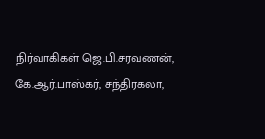நிர்வாகிகள் ஜெ.பி.சரவணன், கே.ஆர்.பாஸ்கர், சந்திரகலா,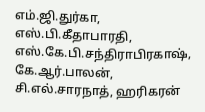எம்.ஜி.துர்கா, எஸ்.பி.கீதாபாரதி, எஸ்.கே.பி.சந்திராபிரகாஷ், கே.ஆர்.பாலன், சி.எல்.சாரநாத், ஹரிகரன்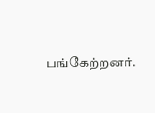பங்கேற்றனர்.